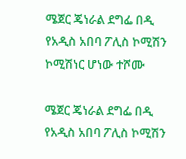ሜጀር ጄነራል ደግፌ በዲ የአዲስ አበባ ፖሊስ ኮሚሽን ኮሚሽነር ሆነው ተሾሙ

ሜጀር ጄነራል ደግፌ በዲ የአዲስ አበባ ፖሊስ ኮሚሽን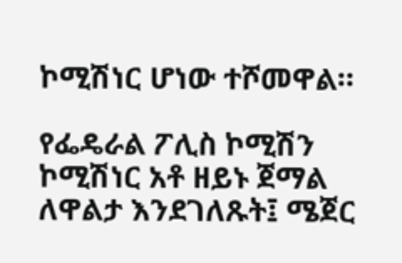ኮሚሽነር ሆነው ተሾመዋል።

የፌዴራል ፖሊስ ኮሚሽን ኮሚሽነር አቶ ዘይኑ ጀማል ለዋልታ እንደገለጹት፤ ሜጀር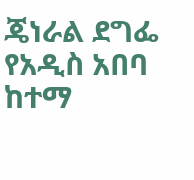ጄነራል ደግፌ የአዲስ አበባ ከተማ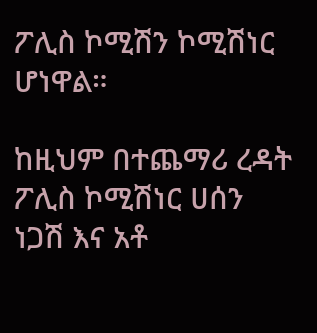ፖሊስ ኮሚሽን ኮሚሽነር ሆነዋል።

ከዚህም በተጨማሪ ረዳት ፖሊስ ኮሚሽነር ሀሰን ነጋሽ እና አቶ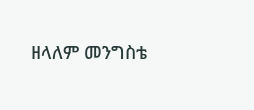ዘላለም መንግስቴ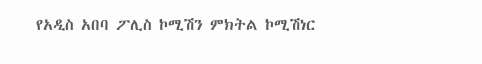የአዲስ አበባ ፖሊስ ኮሚሽን ምክትል ኮሚሽነር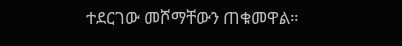ተደርገው መሾማቸውን ጠቁመዋል።